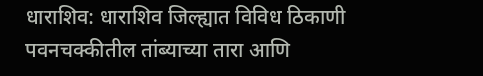धाराशिव: धाराशिव जिल्ह्यात विविध ठिकाणी पवनचक्कीतील तांब्याच्या तारा आणि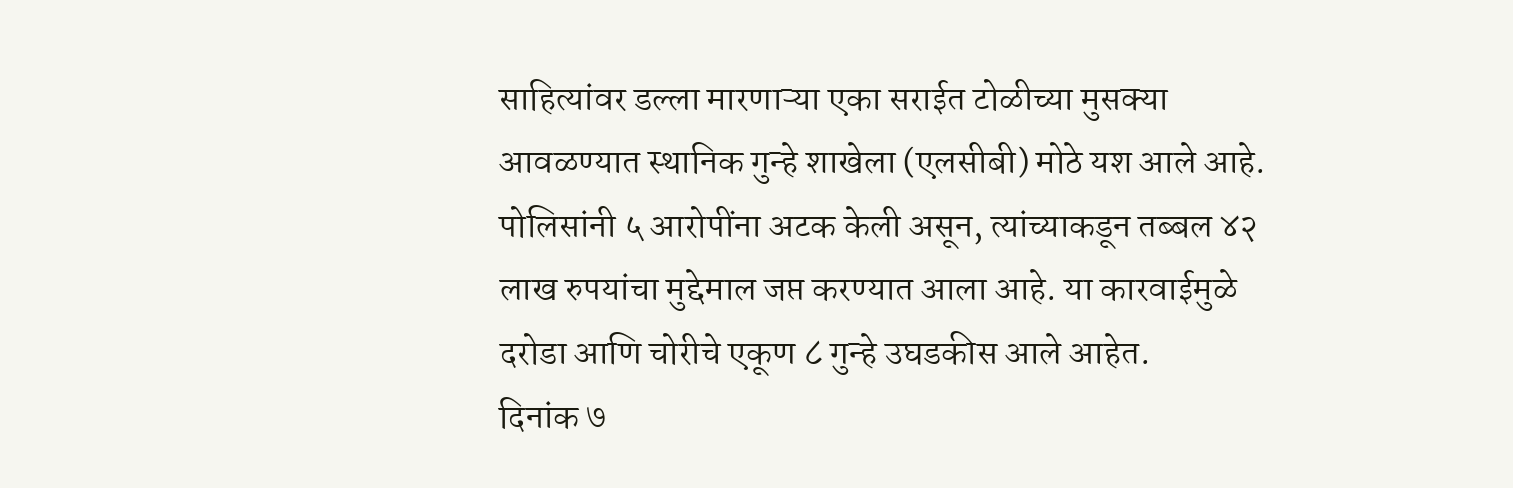साहित्यांवर डल्ला मारणाऱ्या एका सराईत टोळीच्या मुसक्या आवळण्यात स्थानिक गुन्हे शाखेला (एलसीबी) मोठे यश आले आहे. पोलिसांनी ५ आरोपींना अटक केली असून, त्यांच्याकडून तब्बल ४२ लाख रुपयांचा मुद्देमाल जप्त करण्यात आला आहे. या कारवाईमुळे दरोडा आणि चोरीचे एकूण ८ गुन्हे उघडकीस आले आहेत.
दिनांक ७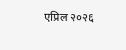एप्रिल २०२६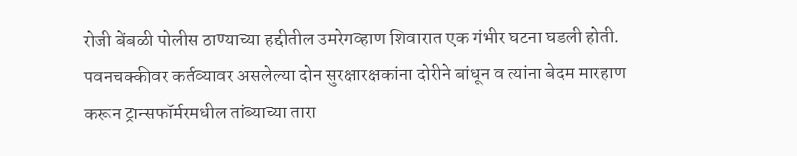रोजी बेंबळी पोलीस ठाण्याच्या हद्दीतील उमरेगव्हाण शिवारात एक गंभीर घटना घडली होती. पवनचक्कीवर कर्तव्यावर असलेल्या दोन सुरक्षारक्षकांना दोरीने बांधून व त्यांना बेदम मारहाण करून ट्रान्सफॉर्मरमधील तांब्याच्या तारा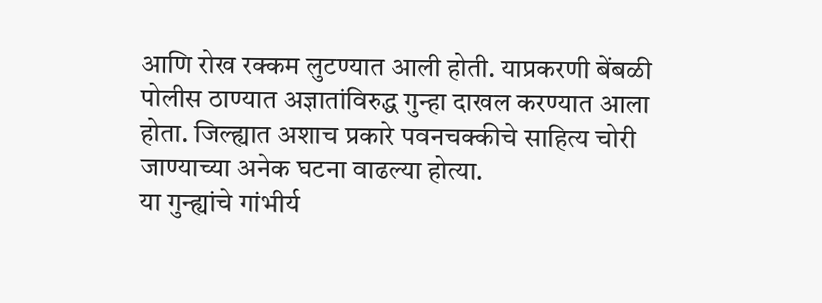आणि रोख रक्कम लुटण्यात आली होती. याप्रकरणी बेंबळी पोलीस ठाण्यात अज्ञातांविरुद्ध गुन्हा दाखल करण्यात आला होता. जिल्ह्यात अशाच प्रकारे पवनचक्कीचे साहित्य चोरी जाण्याच्या अनेक घटना वाढल्या होत्या.
या गुन्ह्यांचे गांभीर्य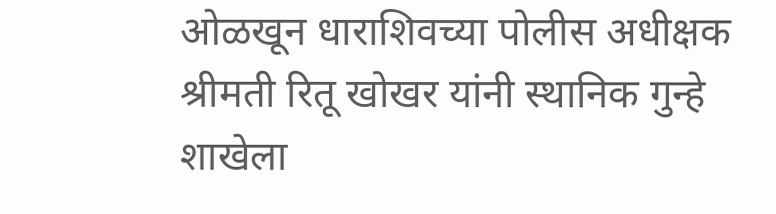ओळखून धाराशिवच्या पोलीस अधीक्षक श्रीमती रितू खोखर यांनी स्थानिक गुन्हे शाखेला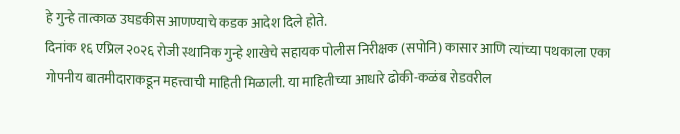हे गुन्हे तात्काळ उघडकीस आणण्याचे कडक आदेश दिले होते.
दिनांक १६ एप्रिल २०२६ रोजी स्थानिक गुन्हे शाखेचे सहायक पोलीस निरीक्षक (सपोनि) कासार आणि त्यांच्या पथकाला एका गोपनीय बातमीदाराकडून महत्त्वाची माहिती मिळाली. या माहितीच्या आधारे ढोकी-कळंब रोडवरील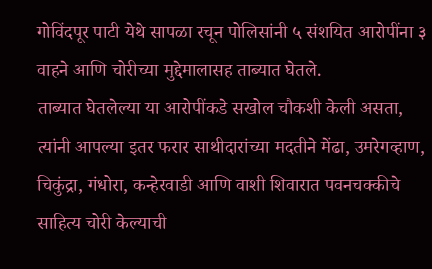गोविंदपूर पाटी येथे सापळा रचून पोलिसांनी ५ संशयित आरोपींना ३ वाहने आणि चोरीच्या मुद्देमालासह ताब्यात घेतले.
ताब्यात घेतलेल्या या आरोपींकडे सखोल चौकशी केली असता, त्यांनी आपल्या इतर फरार साथीदारांच्या मदतीने मेंढा, उमरेगव्हाण, चिकुंद्रा, गंधोरा, कन्हेरवाडी आणि वाशी शिवारात पवनचक्कीचे साहित्य चोरी केल्याची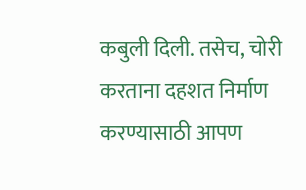कबुली दिली. तसेच, चोरी करताना दहशत निर्माण करण्यासाठी आपण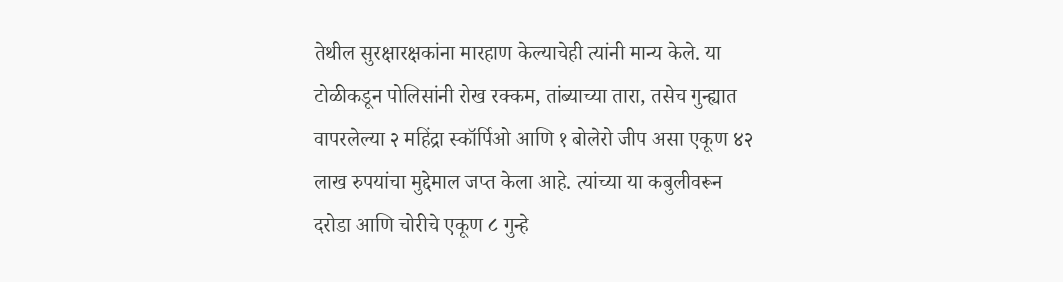तेथील सुरक्षारक्षकांना मारहाण केल्याचेही त्यांनी मान्य केले. या टोळीकडून पोलिसांनी रोख रक्कम, तांब्याच्या तारा, तसेच गुन्ह्यात वापरलेल्या २ महिंद्रा स्कॉर्पिओ आणि १ बोलेरो जीप असा एकूण ४२ लाख रुपयांचा मुद्देमाल जप्त केला आहे. त्यांच्या या कबुलीवरून दरोडा आणि चोरीचे एकूण ८ गुन्हे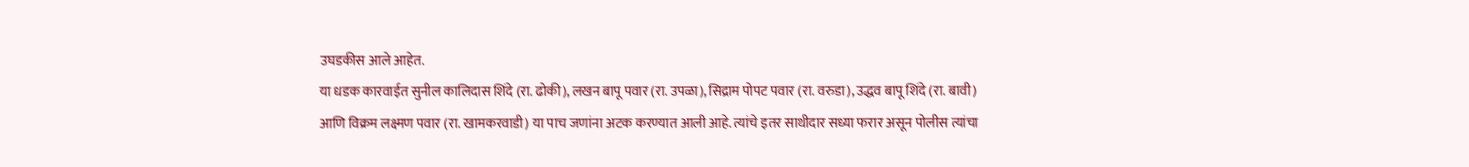उघडकीस आले आहेत.
या धडक कारवाईत सुनील कालिदास शिंदे (रा. ढोकी), लखन बापू पवार (रा. उपळा), सिद्राम पोपट पवार (रा. वरुडा), उद्धव बापू शिंदे (रा. बावी) आणि विक्रम लक्ष्मण पवार (रा. खामकरवाडी) या पाच जणांना अटक करण्यात आली आहे. त्यांचे इतर साथीदार सध्या फरार असून पोलीस त्यांचा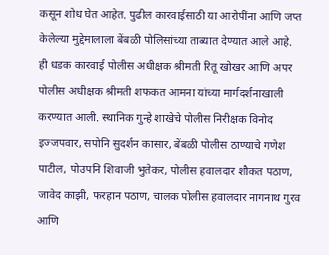कसून शोध घेत आहेत. पुढील कारवाईसाठी या आरोपींना आणि जप्त केलेल्या मुद्देमालाला बेंबळी पोलिसांच्या ताब्यात देण्यात आले आहे.
ही धडक कारवाई पोलीस अधीक्षक श्रीमती रितू खोखर आणि अपर पोलीस अधीक्षक श्रीमती शफकत आमना यांच्या मार्गदर्शनाखाली करण्यात आली. स्थानिक गुन्हे शाखेचे पोलीस निरीक्षक विनोद इज्जपवार, सपोनि सुदर्शन कासार, बेंबळी पोलीस ठाण्याचे गणेश पाटील, पोउपनि शिवाजी भुतेकर, पोलीस हवालदार शौकत पठाण, जावेद काझी, फरहान पठाण, चालक पोलीस हवालदार नागनाथ गुरव आणि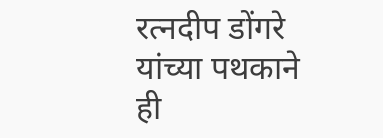रत्नदीप डोंगरे यांच्या पथकाने ही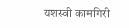यशस्वी कामगिरी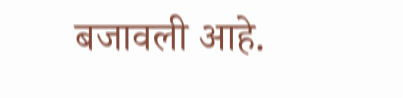बजावली आहे.